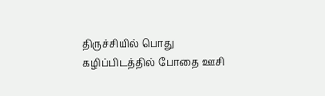திருச்சியில் பொது கழிப்பிடத்தில் போதை ஊசி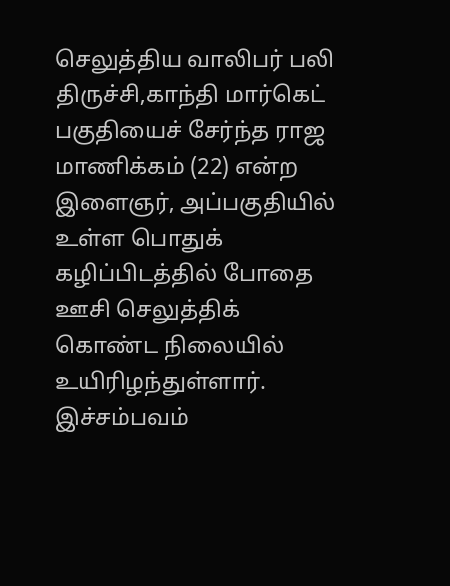செலுத்திய வாலிபர் பலி
திருச்சி,காந்தி மார்கெட் பகுதியைச் சேர்ந்த ராஜ மாணிக்கம் (22) என்ற இளைஞர், அப்பகுதியில் உள்ள பொதுக் கழிப்பிடத்தில் போதை ஊசி செலுத்திக் கொண்ட நிலையில் உயிரிழந்துள்ளார். இச்சம்பவம்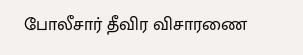போலீசார் தீவிர விசாரணை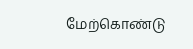மேற்கொண்டு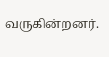வருகின்றனர்.